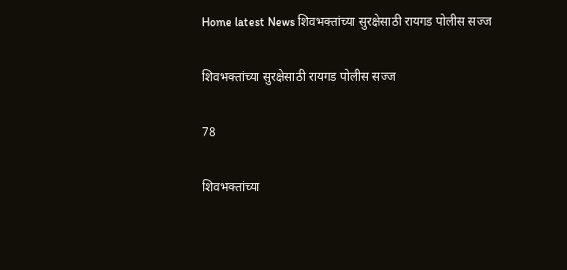Home latest News शिवभक्तांच्या सुरक्षेसाठी रायगड पोलीस सज्ज

शिवभक्तांच्या सुरक्षेसाठी रायगड पोलीस सज्ज

78

शिवभक्तांच्या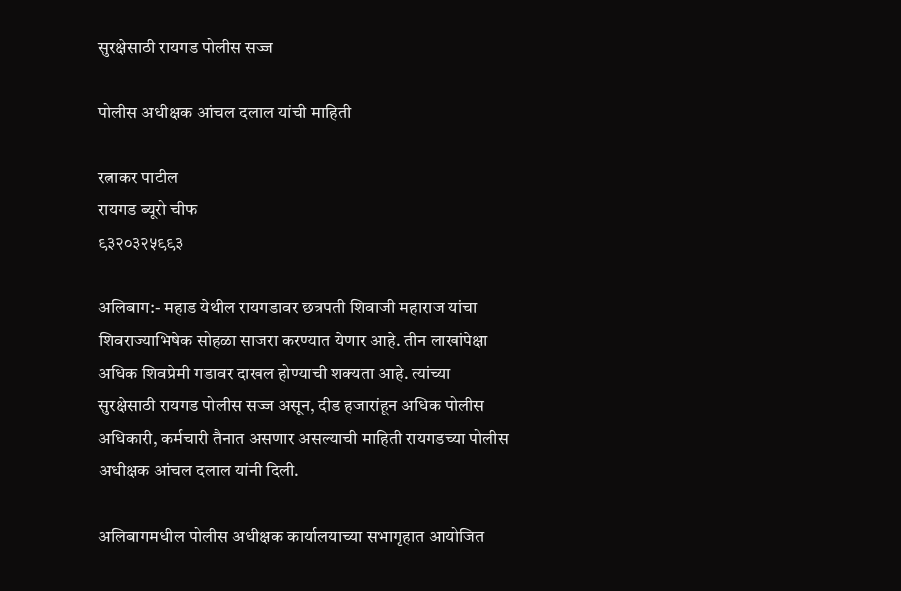सुरक्षेसाठी रायगड पोलीस सज्ज

पोलीस अधीक्षक आंचल दलाल यांची माहिती

रत्नाकर पाटील
रायगड ब्यूरो चीफ
९३२०३२५९९३

अलिबाग:- महाड येथील रायगडावर छत्रपती शिवाजी महाराज यांचा शिवराज्याभिषेक सोहळा साजरा करण्यात येणार आहे. तीन लाखांपेक्षा अधिक शिवप्रेमी गडावर दाखल होण्याची शक्यता आहे. त्यांच्या सुरक्षेसाठी रायगड पोलीस सज्ज असून, दीड हजारांहून अधिक पोलीस अधिकारी, कर्मचारी तैनात असणार असल्याची माहिती रायगडच्या पोलीस अधीक्षक आंचल दलाल यांनी दिली.

अलिबागमधील पोलीस अधीक्षक कार्यालयाच्या सभागृहात आयोजित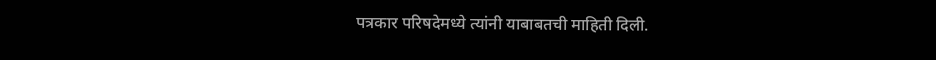पत्रकार परिषदेमध्ये त्यांनी याबाबतची माहिती दिली.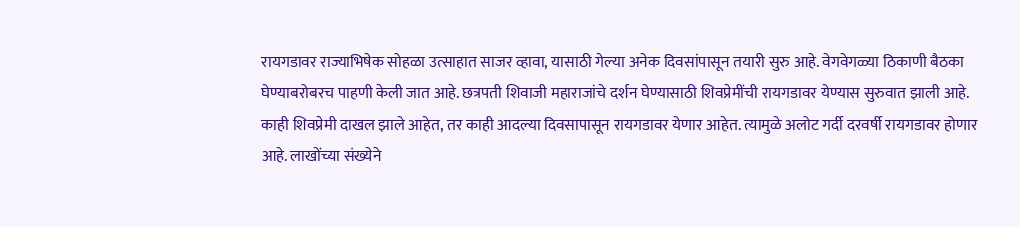रायगडावर राज्याभिषेक सोहळा उत्साहात साजर व्हावा, यासाठी गेल्या अनेक दिवसांपासून तयारी सुरु आहे. वेगवेगळ्या ठिकाणी बैठका घेण्याबरोबरच पाहणी केली जात आहे. छत्रपती शिवाजी महाराजांचे दर्शन घेण्यासाठी शिवप्रेमींची रायगडावर येण्यास सुरुवात झाली आहे. काही शिवप्रेमी दाखल झाले आहेत, तर काही आदल्या दिवसापासून रायगडावर येणार आहेत. त्यामुळे अलोट गर्दी दरवर्षी रायगडावर होणार आहे. लाखोंच्या संख्येने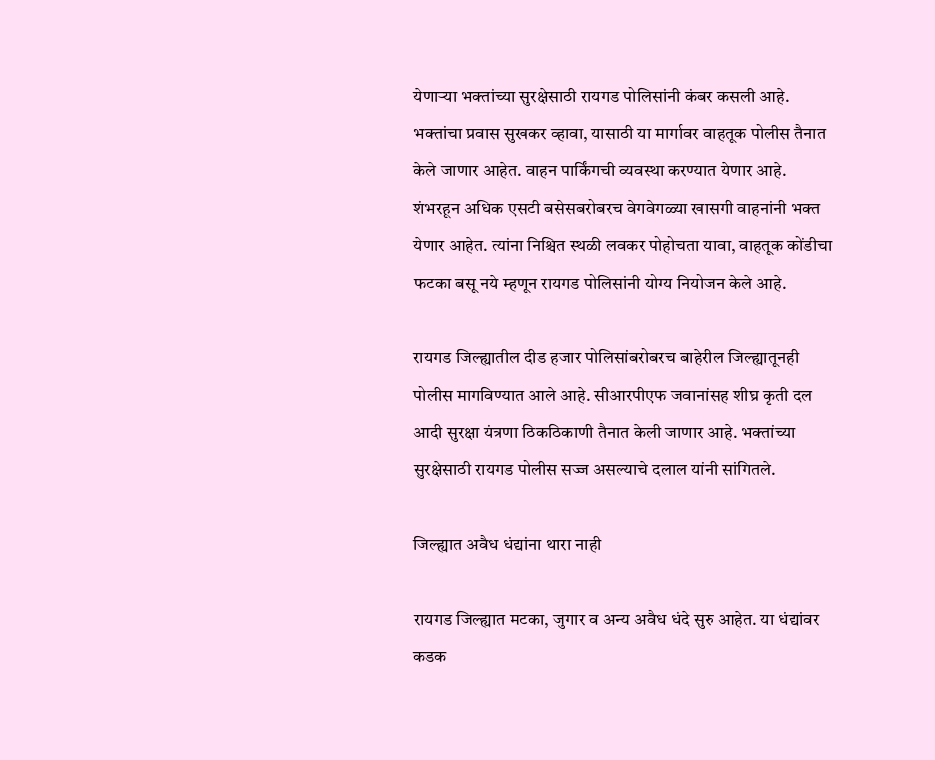येणाऱ्या भक्तांच्या सुरक्षेसाठी रायगड पोलिसांनी कंबर कसली आहे. भक्तांचा प्रवास सुखकर व्हावा, यासाठी या मार्गावर वाहतूक पोलीस तैनात केले जाणार आहेत. वाहन पार्किंगची व्यवस्था करण्यात येणार आहे. शंभरहून अधिक एसटी बसेसबरोबरच वेगवेगळ्या खासगी वाहनांनी भक्त येणार आहेत. त्यांना निश्चित स्थळी लवकर पोहोचता यावा, वाहतूक कोंडीचा फटका बसू नये म्हणून रायगड पोलिसांनी योग्य नियोजन केले आहे.

रायगड जिल्ह्यातील दीड हजार पोलिसांबरोबरच बाहेरील जिल्ह्यातूनही पोलीस मागविण्यात आले आहे. सीआरपीएफ जवानांसह शीघ्र कृती दल आदी सुरक्षा यंत्रणा ठिकठिकाणी तैनात केली जाणार आहे. भक्तांच्या सुरक्षेसाठी रायगड पोलीस सज्ज असल्याचे दलाल यांनी सांगितले.

जिल्ह्यात अवैध धंद्यांना थारा नाही

रायगड जिल्ह्यात मटका, जुगार व अन्य अवैध धंदे सुरु आहेत. या धंद्यांवर कडक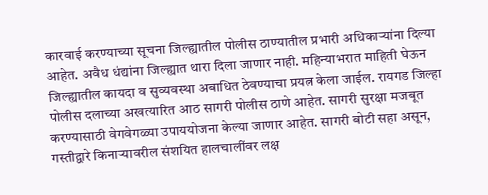कारवाई करण्याच्या सूचना जिल्ह्यातील पोलीस ठाण्यातील प्रभारी अधिकाऱ्यांना दिल्या आहेत. अवैध धंद्यांना जिल्ह्यात थारा दिला जाणार नाही. महिन्याभरात माहिती घेऊन जिल्ह्यातील कायदा व सुव्यवस्था अबाधित ठेवण्याचा प्रयत्न केला जाईल. रायगड जिल्हा पोलीस दलाच्या अखत्यारित आठ सागरी पोलीस ठाणे आहेत. सागरी सुरक्षा मजबूत करण्यासाठी वेगवेगळ्या उपाययोजना केल्या जाणार आहेत. सागरी बोटी सहा असून, गस्तीद्वारे किनाऱ्यावरील संशयित हालचालींवर लक्ष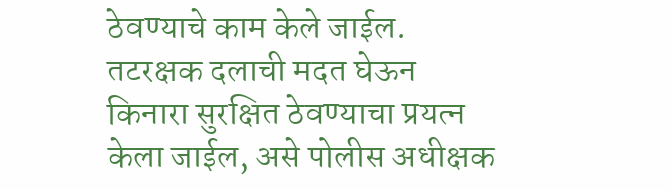ठेवण्याचे काम केले जाईल. तटरक्षक दलाची मदत घेऊन किनारा सुरक्षित ठेवण्याचा प्रयत्न केला जाईल, असे पोलीस अधीक्षक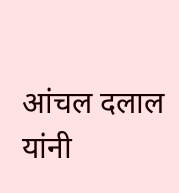आंचल दलाल यांनी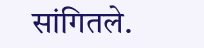सांगितले.